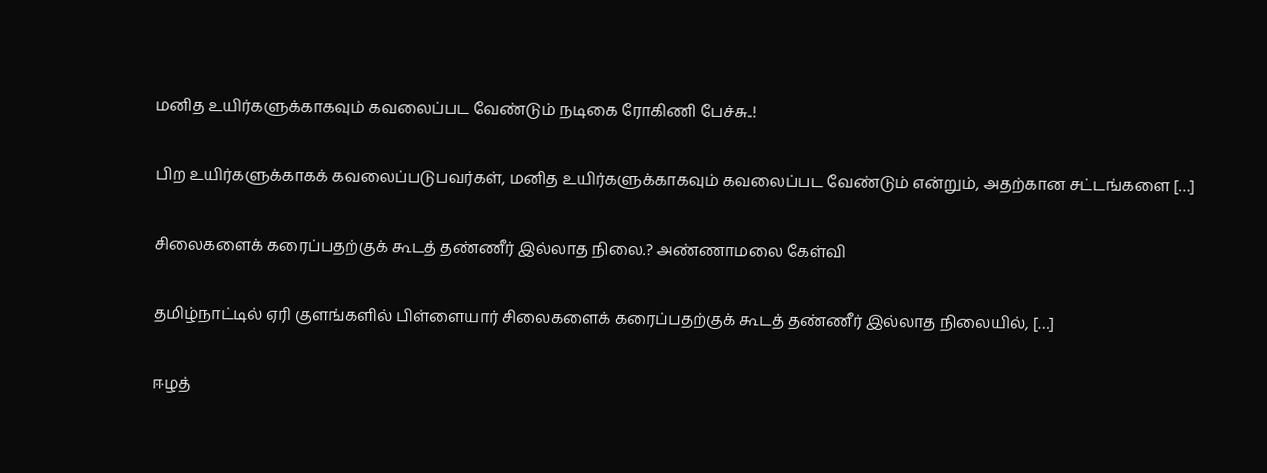மனித உயிர்களுக்காகவும் கவலைப்பட வேண்டும் நடிகை ரோகிணி பேச்சு..!

பிற உயிர்களுக்காகக் கவலைப்படுபவர்கள், மனித உயிர்களுக்காகவும் கவலைப்பட வேண்டும் என்றும், அதற்கான சட்டங்களை […]

சிலைகளைக் கரைப்பதற்குக் கூடத் தண்ணீர் இல்லாத நிலை.? அண்ணாமலை கேள்வி

தமிழ்நாட்டில் ஏரி குளங்களில் பிள்ளையார் சிலைகளைக் கரைப்பதற்குக் கூடத் தண்ணீர் இல்லாத நிலையில், […]

ஈழத்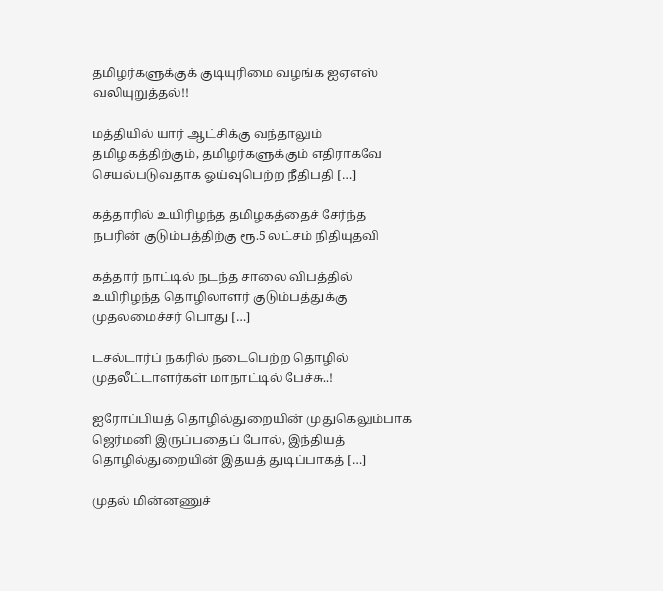தமிழர்களுக்குக் குடியுரிமை வழங்க ஐஏஎஸ் வலியுறுத்தல்!!

மத்தியில் யார் ஆட்சிக்கு வந்தாலும் தமிழகத்திற்கும், தமிழர்களுக்கும் எதிராகவே செயல்படுவதாக ஓய்வுபெற்ற நீதிபதி […]

கத்தாரில் உயிரிழந்த தமிழகத்தைச் சேர்ந்த நபரின் குடும்பத்திற்கு ரூ.5 லட்சம் நிதியுதவி

கத்தார் நாட்டில் நடந்த சாலை விபத்தில் உயிரிழந்த தொழிலாளர் குடும்பத்துக்கு முதலமைச்சர் பொது […]

டசல்டார்ப் நகரில் நடைபெற்ற தொழில் முதலீட்டாளர்கள் மாநாட்டில் பேச்சு..!

ஐரோப்பியத் தொழில்துறையின் முதுகெலும்பாக ஜெர்மனி இருப்பதைப் போல், இந்தியத் தொழில்துறையின் இதயத் துடிப்பாகத் […]

முதல் மின்னணுச்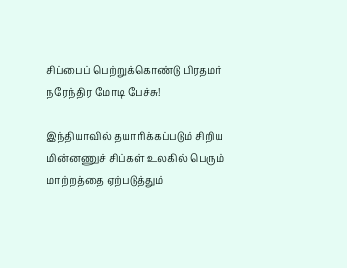சிப்பைப் பெற்றுக்கொண்டு பிரதமர் நரேந்திர மோடி பேச்சு!

இந்தியாவில் தயாரிக்கப்படும் சிறிய மின்னணுச் சிப்கள் உலகில் பெரும் மாற்றத்தை ஏற்படுத்தும்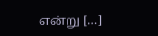என்று […]